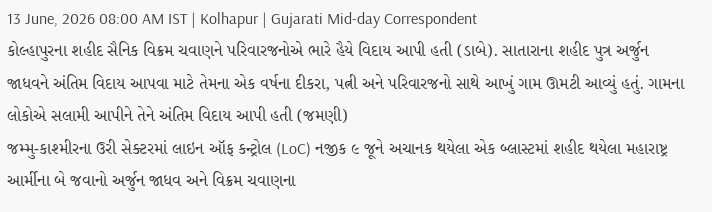13 June, 2026 08:00 AM IST | Kolhapur | Gujarati Mid-day Correspondent
કોલ્હાપુરના શહીદ સૈનિક વિક્રમ ચવાણને પરિવારજનોએ ભારે હૈયે વિદાય આપી હતી (ડાબે). સાતારાના શહીદ પુત્ર અર્જુન જાધવને અંતિમ વિદાય આપવા માટે તેમના એક વર્ષના દીકરા, પત્ની અને પરિવારજનો સાથે આખું ગામ ઊમટી આવ્યું હતું. ગામના લોકોએ સલામી આપીને તેને અંતિમ વિદાય આપી હતી (જમણી)
જમ્મુ-કાશ્મીરના ઉરી સેક્ટરમાં લાઇન ઑફ કન્ટ્રોલ (LoC) નજીક ૯ જૂને અચાનક થયેલા એક બ્લાસ્ટમાં શહીદ થયેલા મહારાષ્ટ્ર આર્મીના બે જવાનો અર્જુન જાધવ અને વિક્રમ ચવાણના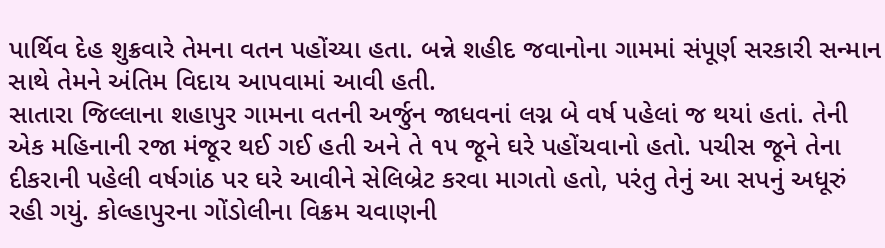પાર્થિવ દેહ શુક્રવારે તેમના વતન પહોંચ્યા હતા. બન્ને શહીદ જવાનોના ગામમાં સંપૂર્ણ સરકારી સન્માન સાથે તેમને અંતિમ વિદાય આપવામાં આવી હતી.
સાતારા જિલ્લાના શહાપુર ગામના વતની અર્જુન જાધવનાં લગ્ન બે વર્ષ પહેલાં જ થયાં હતાં. તેની એક મહિનાની રજા મંજૂર થઈ ગઈ હતી અને તે ૧૫ જૂને ઘરે પહોંચવાનો હતો. પચીસ જૂને તેના દીકરાની પહેલી વર્ષગાંઠ પર ઘરે આવીને સેલિબ્રેટ કરવા માગતો હતો, પરંતુ તેનું આ સપનું અધૂરું રહી ગયું. કોલ્હાપુરના ગોંડોલીના વિક્રમ ચવાણની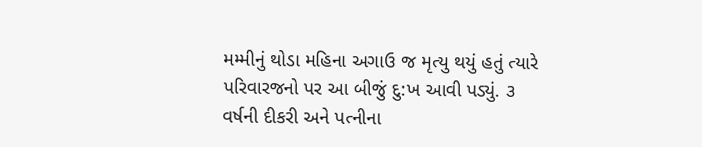મમ્મીનું થોડા મહિના અગાઉ જ મૃત્યુ થયું હતું ત્યારે પરિવારજનો પર આ બીજું દુ:ખ આવી પડ્યું. ૩ વર્ષની દીકરી અને પત્નીના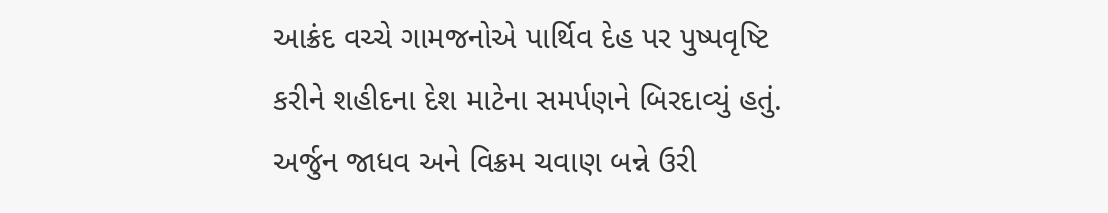આક્રંદ વચ્ચે ગામજનોએ પાર્થિવ દેહ પર પુષ્પવૃષ્ટિ કરીને શહીદના દેશ માટેના સમર્પણને બિરદાવ્યું હતું.
અર્જુન જાધવ અને વિક્રમ ચવાણ બન્ને ઉરી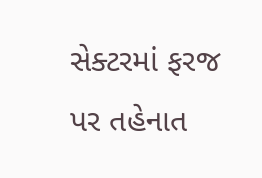સેક્ટરમાં ફરજ પર તહેનાત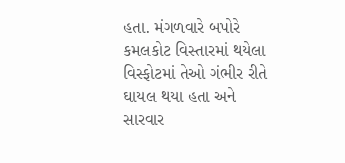હતા. મંગળવારે બપોરે કમલકોટ વિસ્તારમાં થયેલા વિસ્ફોટમાં તેઓ ગંભીર રીતે ઘાયલ થયા હતા અને સારવાર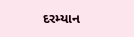દરમ્યાન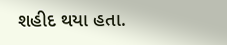શહીદ થયા હતા.